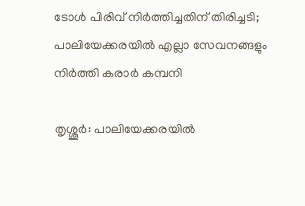ടോള്‍ പിരിവ് നിര്‍ത്തിച്ചതിന് തിരിച്ചടി; പാലിയേക്കരയില്‍ എല്ലാ സേവനങ്ങളും നിര്‍ത്തി കരാര്‍ കമ്പനി

തൃശ്ശൂര്‍: പാലിയേക്കരയില്‍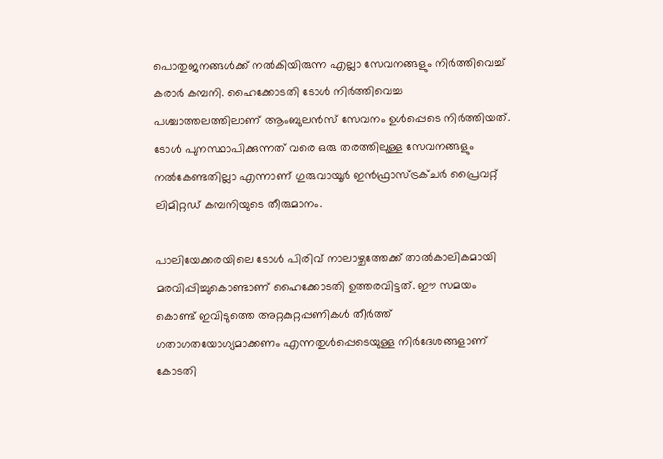പൊതുജനങ്ങള്‍ക്ക് നല്‍കിയിരുന്ന എല്ലാ സേവനങ്ങളും നിര്‍ത്തിവെച്ച് കരാര്‍ കമ്പനി. ഹൈക്കോടതി ടോള്‍ നിര്‍ത്തിവെച്ച പശ്ചാത്തലത്തിലാണ് ആംബുലന്‍സ് സേവനം ഉള്‍പ്പെടെ നിര്‍ത്തിയത്. ടോള്‍ പുനസ്ഥാപിക്കുന്നത് വരെ ഒരു തരത്തിലുള്ള സേവനങ്ങളും നല്‍കേണ്ടതില്ലാ എന്നാണ് ഗുരുവായൂര്‍ ഇന്‍ഫ്രാസ്ട്രക്ചര്‍ പ്രൈവറ്റ് ലിമിറ്റഡ് കമ്പനിയുടെ തീരുമാനം.

പാലിയേക്കരയിലെ ടോള്‍ പിരിവ് നാലാഴ്ചത്തേക്ക് താല്‍കാലികമായി മരവിപ്പിച്ചുകൊണ്ടാണ് ഹൈക്കോടതി ഉത്തരവിട്ടത്. ഈ സമയം കൊണ്ട് ഇവിടുത്തെ അറ്റകുറ്റപ്പണികള്‍ തീര്‍ത്ത് ഗതാഗതയോഗ്യമാക്കണം എന്നതുള്‍പ്പെടെയുള്ള നിര്‍ദേശങ്ങളാണ് കോടതി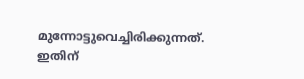മുന്നോട്ടുവെച്ചിരിക്കുന്നത്. ഇതിന്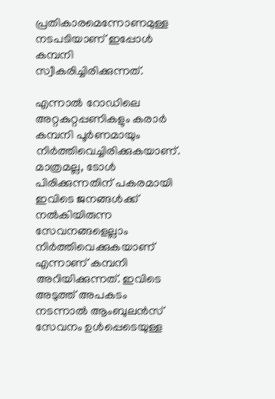പ്രതികാരമെന്നോണമുള്ള നടപടിയാണ് ഇപ്പോള്‍ കമ്പനി സ്വീകരിച്ചിരിക്കുന്നത്.

എന്നാല്‍ റോഡിലെ അറ്റകുറ്റപ്പണികളും കരാര്‍ കമ്പനി പൂര്‍ണമായും നിര്‍ത്തിവെച്ചിരിക്കുകയാണ്. മാത്രമല്ല, ടോള്‍ പിരിക്കുന്നതിന് പകരമായി ഇവിടെ ജനങ്ങള്‍ക്ക് നല്‍കിയിരുന്ന സേവനങ്ങളെല്ലാം നിര്‍ത്തിവെക്കുകയാണ് എന്നാണ് കമ്പനി അറിയിക്കുന്നത്. ഇവിടെ അടുത്ത് അപകടം നടന്നാല്‍ ആംബുലന്‍സ് സേവനം ഉള്‍പ്പെടെയുള്ള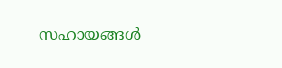സഹായങ്ങള്‍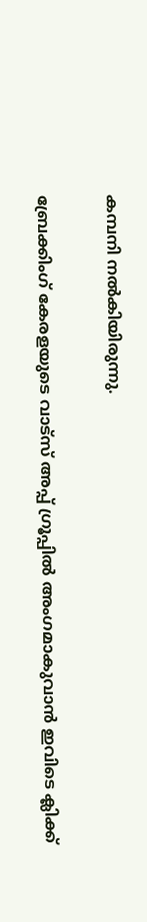കമ്പനി നല്‍കിയിരുന്നു.

ബ്രേക്കിംഗ് കേരളയുടെ വാട്സ് അപ്പ് ഗ്രൂപ്പിൽ അംഗമാകുവാൻ ഇവിടെ ക്ലിക്ക്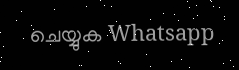ചെയ്യുക Whatsapp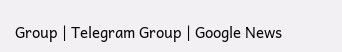Group | Telegram Group | Google News